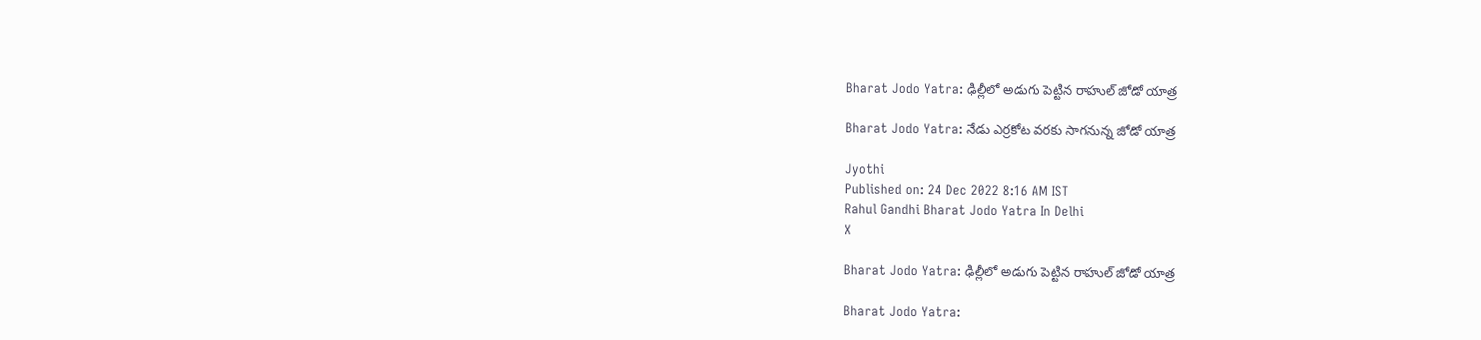Bharat Jodo Yatra: ఢిల్లీలో అడుగు పెట్టిన రాహుల్ జోడో యాత్ర

Bharat Jodo Yatra: నేడు ఎర్రకోట వరకు సాగనున్న జోడో యాత్ర

Jyothi
Published on: 24 Dec 2022 8:16 AM IST
Rahul Gandhi Bharat Jodo Yatra In Delhi
X

Bharat Jodo Yatra: ఢిల్లీలో అడుగు పెట్టిన రాహుల్ జోడో యాత్ర

Bharat Jodo Yatra: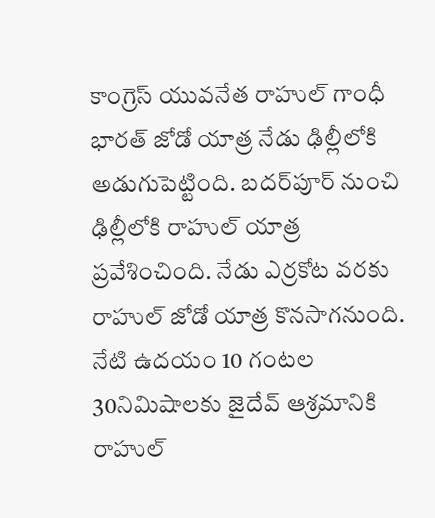కాంగ్రెస్ యువనేత రాహుల్ గాంధీ భారత్ జోడో యాత్ర నేడు ఢిల్లీలోకి అడుగుపెట్టింది. బదర్‌పూర్ నుంచి ఢిల్లీలోకి రాహుల్ యాత్ర ప్రవేశించింది. నేడు ఎర్రకోట వరకు రాహుల్ జోడో యాత్ర కొనసాగనుంది. నేటి ఉదయం 10 గంటల 30నిమిషాలకు జైదేవ్ ఆశ్రమానికి రాహుల్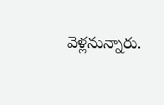వెళ్లనున్నారు.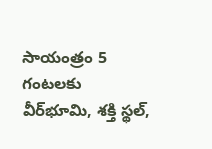సాయంత్రం 5 గంటలకు వీర్‌భూమి, శక్తి స్థల్,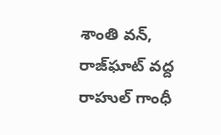శాంతి వన్, రాజ్‌ఘాట్ వద్ద రాహుల్ గాంధీ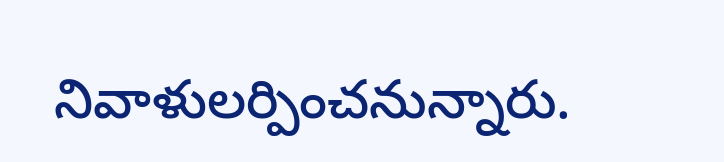నివాళులర్పించనున్నారు.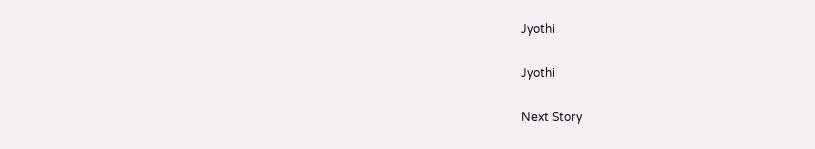Jyothi

Jyothi

Next Story